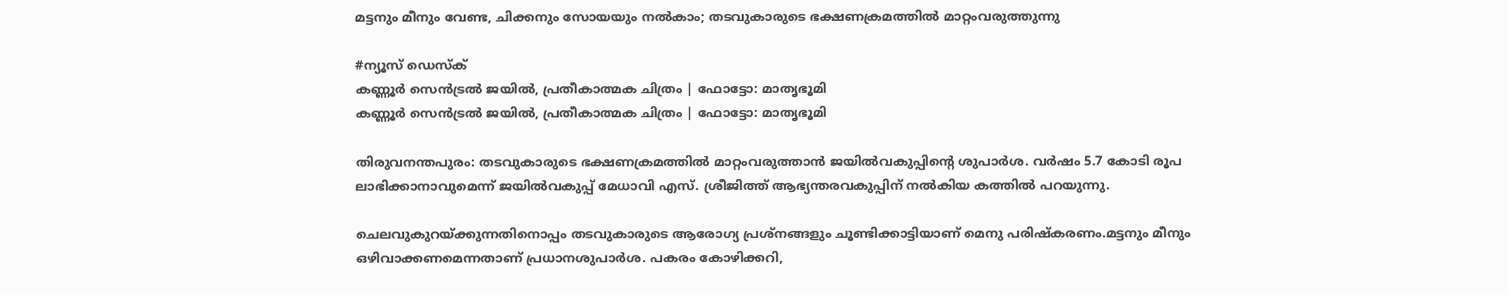മട്ടനും മീനും വേണ്ട, ചിക്കനും സോയയും നൽകാം; തടവുകാരുടെ ഭക്ഷണക്രമത്തിൽ മാറ്റംവരുത്തുന്നു

#ന്യൂസ് ഡെസ്ക്
കണ്ണൂര്‍ സെന്‍ട്രല്‍ ജയില്‍, പ്രതീകാത്മക ചിത്രം | ഫോട്ടോ: മാതൃഭൂമി
കണ്ണൂര്‍ സെന്‍ട്രല്‍ ജയില്‍, പ്രതീകാത്മക ചിത്രം | ഫോട്ടോ: മാതൃഭൂമി

തിരുവനന്തപുരം: തടവുകാരുടെ ഭക്ഷണക്രമത്തിൽ മാറ്റംവരുത്താൻ ജയിൽവകുപ്പിന്റെ ശുപാർശ. വർഷം 5.7 കോടി രൂപ ലാഭിക്കാനാവുമെന്ന് ജയിൽവകുപ്പ് മേധാവി എസ്. ശ്രീജിത്ത് ആഭ്യന്തരവകുപ്പിന് നൽകിയ കത്തിൽ പറയുന്നു.

ചെലവുകുറയ്ക്കുന്നതിനൊപ്പം തടവുകാരുടെ ആരോഗ്യ പ്രശ്നങ്ങളും ചൂണ്ടിക്കാട്ടിയാണ് മെനു പരിഷ്കരണം.മട്ടനും മീനും ഒഴിവാക്കണമെന്നതാണ് പ്രധാനശുപാർശ. പകരം കോഴിക്കറി,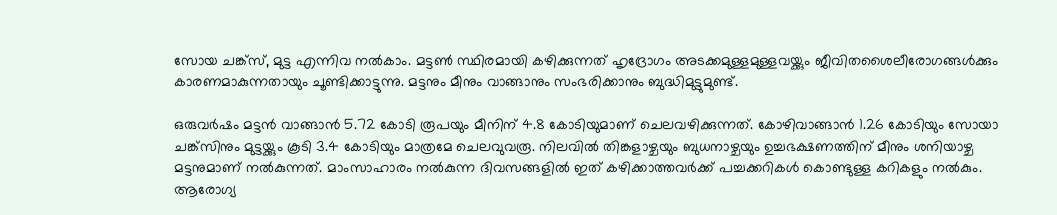സോയ ചങ്ക്‌സ്, മുട്ട എന്നിവ നൽകാം. മട്ടൺ സ്ഥിരമായി കഴിക്കുന്നത് ഹൃദ്രോഗം അടക്കമുള്ളമുള്ളവയ്ക്കും ജീവിതശൈലീരോഗങ്ങൾക്കും കാരണമാകുന്നതായും ചൂണ്ടിക്കാട്ടുന്നു. മട്ടനും മീനും വാങ്ങാനും സംഭരിക്കാനും ബുദ്ധിമുട്ടുമുണ്ട്.

ഒരുവർഷം മട്ടൻ വാങ്ങാൻ 5.72 കോടി രൂപയും മീനിന് 4.8 കോടിയുമാണ് ചെലവഴിക്കുന്നത്. കോഴിവാങ്ങാൻ 1.26 കോടിയും സോയാ ചങ്ക്‌സിനും മുട്ടയ്ക്കും കൂടി 3.4 കോടിയും മാത്രമേ ചെലവുവരൂ. നിലവിൽ തിങ്കളാഴ്ചയും ബുധനാഴ്ചയും ഉച്ചഭക്ഷണത്തിന് മീനും ശനിയാഴ്ച മട്ടനുമാണ് നൽകുന്നത്. മാംസാഹാരം നൽകുന്ന ദിവസങ്ങളിൽ ഇത് കഴിക്കാത്തവർക്ക് പച്ചക്കറികൾ കൊണ്ടുള്ള കറികളും നൽകും. ആരോഗ്യ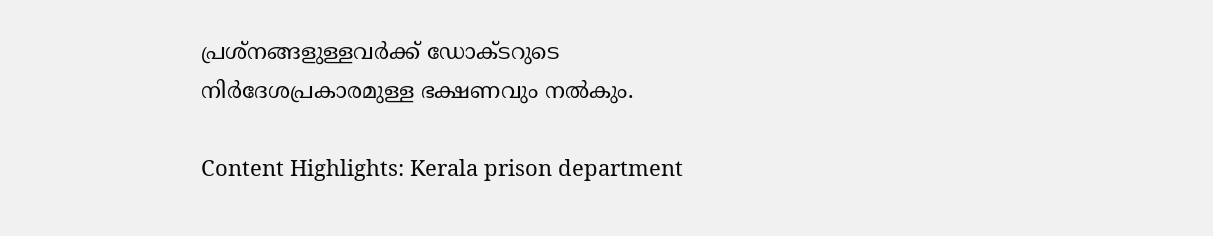പ്രശ്നങ്ങളുള്ളവർക്ക് ഡോക്ടറുടെ നിർദേശപ്രകാരമുള്ള ഭക്ഷണവും നൽകും.

Content Highlights: Kerala prison department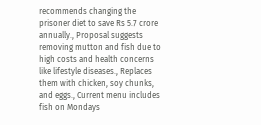recommends changing the prisoner diet to save Rs 5.7 crore annually., Proposal suggests removing mutton and fish due to high costs and health concerns like lifestyle diseases., Replaces them with chicken, soy chunks, and eggs., Current menu includes fish on Mondays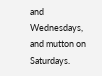and Wednesdays, and mutton on Saturdays.